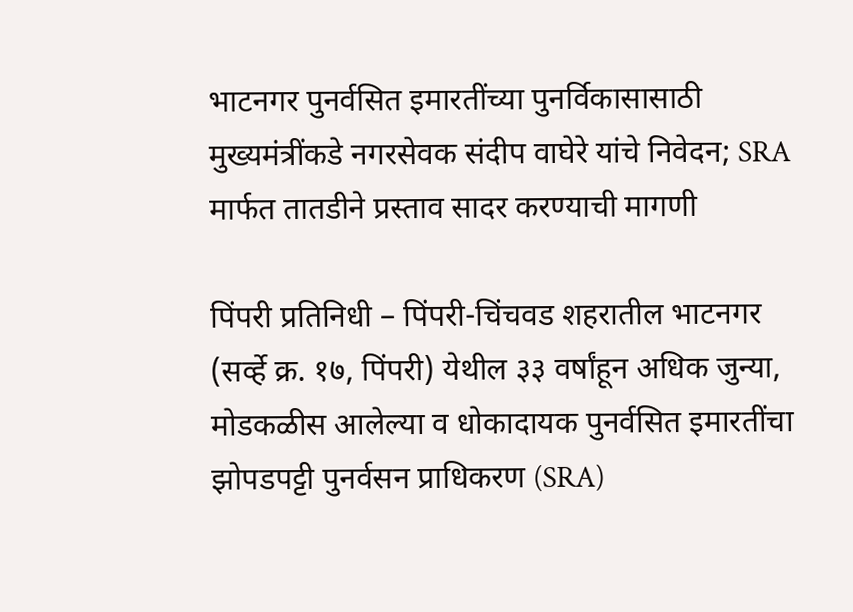भाटनगर पुनर्वसित इमारतींच्या पुनर्विकासासाठी मुख्यमंत्रींकडे नगरसेवक संदीप वाघेरे यांचे निवेदन; SRA मार्फत तातडीने प्रस्ताव सादर करण्याची मागणी

पिंपरी प्रतिनिधी – पिंपरी-चिंचवड शहरातील भाटनगर (सर्व्हे क्र. १७, पिंपरी) येथील ३३ वर्षांहून अधिक जुन्या, मोडकळीस आलेल्या व धोकादायक पुनर्वसित इमारतींचा झोपडपट्टी पुनर्वसन प्राधिकरण (SRA)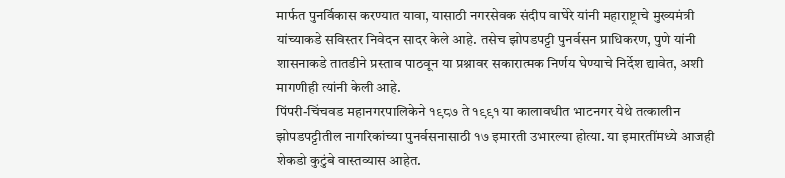मार्फत पुनर्विकास करण्यात यावा, यासाठी नगरसेवक संदीप वाघेरे यांनी महाराष्ट्राचे मुख्यमंत्री यांच्याकडे सविस्तर निवेदन सादर केले आहे. तसेच झोपडपट्टी पुनर्वसन प्राधिकरण, पुणे यांनी शासनाकडे तातडीने प्रस्ताव पाठवून या प्रश्नावर सकारात्मक निर्णय घेण्याचे निर्देश द्यावेत, अशी मागणीही त्यांनी केली आहे.
पिंपरी-चिंचवड महानगरपालिकेने १९८७ ते १९९१ या कालावधीत भाटनगर येथे तत्कालीन झोपडपट्टीतील नागरिकांच्या पुनर्वसनासाठी १७ इमारती उभारल्या होत्या. या इमारतींमध्ये आजही शेकडो कुटुंबे वास्तव्यास आहेत.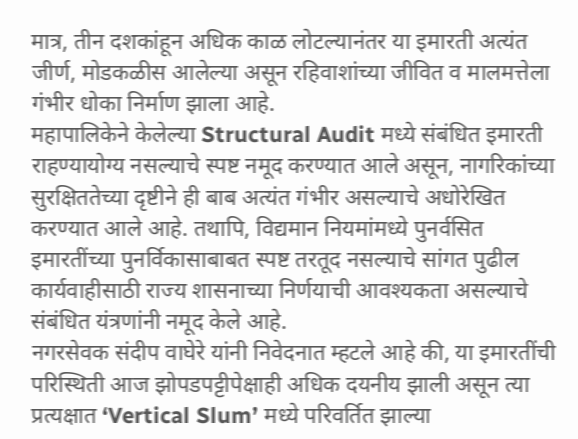मात्र, तीन दशकांहून अधिक काळ लोटल्यानंतर या इमारती अत्यंत जीर्ण, मोडकळीस आलेल्या असून रहिवाशांच्या जीवित व मालमत्तेला गंभीर धोका निर्माण झाला आहे.
महापालिकेने केलेल्या Structural Audit मध्ये संबंधित इमारती राहण्यायोग्य नसल्याचे स्पष्ट नमूद करण्यात आले असून, नागरिकांच्या सुरक्षिततेच्या दृष्टीने ही बाब अत्यंत गंभीर असल्याचे अधोरेखित करण्यात आले आहे. तथापि, विद्यमान नियमांमध्ये पुनर्वसित इमारतींच्या पुनर्विकासाबाबत स्पष्ट तरतूद नसल्याचे सांगत पुढील कार्यवाहीसाठी राज्य शासनाच्या निर्णयाची आवश्यकता असल्याचे संबंधित यंत्रणांनी नमूद केले आहे.
नगरसेवक संदीप वाघेरे यांनी निवेदनात म्हटले आहे की, या इमारतींची परिस्थिती आज झोपडपट्टीपेक्षाही अधिक दयनीय झाली असून त्या प्रत्यक्षात ‘Vertical Slum’ मध्ये परिवर्तित झाल्या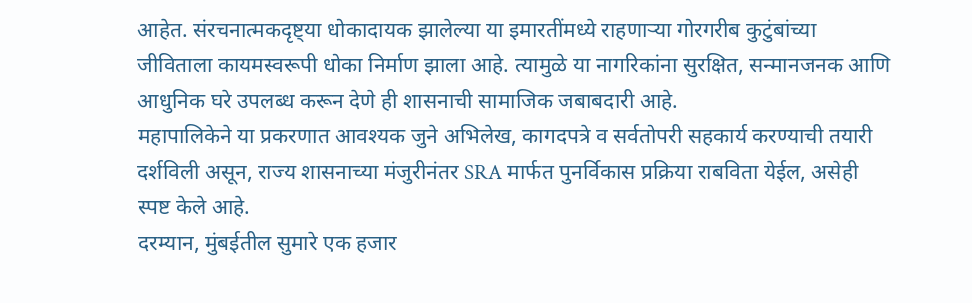आहेत. संरचनात्मकदृष्ट्या धोकादायक झालेल्या या इमारतींमध्ये राहणाऱ्या गोरगरीब कुटुंबांच्या जीविताला कायमस्वरूपी धोका निर्माण झाला आहे. त्यामुळे या नागरिकांना सुरक्षित, सन्मानजनक आणि आधुनिक घरे उपलब्ध करून देणे ही शासनाची सामाजिक जबाबदारी आहे.
महापालिकेने या प्रकरणात आवश्यक जुने अभिलेख, कागदपत्रे व सर्वतोपरी सहकार्य करण्याची तयारी दर्शविली असून, राज्य शासनाच्या मंजुरीनंतर SRA मार्फत पुनर्विकास प्रक्रिया राबविता येईल, असेही स्पष्ट केले आहे.
दरम्यान, मुंबईतील सुमारे एक हजार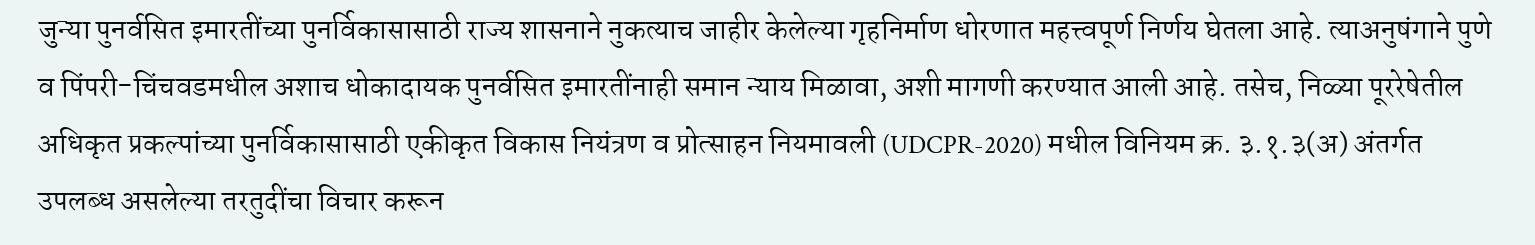जुन्या पुनर्वसित इमारतींच्या पुनर्विकासासाठी राज्य शासनाने नुकत्याच जाहीर केलेल्या गृहनिर्माण धोरणात महत्त्वपूर्ण निर्णय घेतला आहे. त्याअनुषंगाने पुणे व पिंपरी-चिंचवडमधील अशाच धोकादायक पुनर्वसित इमारतींनाही समान न्याय मिळावा, अशी मागणी करण्यात आली आहे. तसेच, निळ्या पूररेषेतील अधिकृत प्रकल्पांच्या पुनर्विकासासाठी एकीकृत विकास नियंत्रण व प्रोत्साहन नियमावली (UDCPR-2020) मधील विनियम क्र. ३.१.३(अ) अंतर्गत उपलब्ध असलेल्या तरतुदींचा विचार करून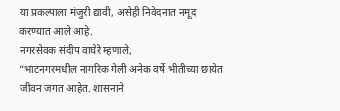या प्रकल्पाला मंजुरी द्यावी, असेही निवेदनात नमूद करण्यात आले आहे.
नगरसेवक संदीप वाघेरे म्हणाले,
“भाटनगरमधील नागरिक गेली अनेक वर्षे भीतीच्या छायेत जीवन जगत आहेत. शासनाने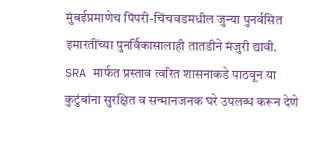मुंबईप्रमाणेच पिंपरी-चिंचवडमधील जुन्या पुनर्वसित इमारतींच्या पुनर्विकासालाही तातडीने मंजुरी द्यावी. SRA मार्फत प्रस्ताव त्वरित शासनाकडे पाठवून या कुटुंबांना सुरक्षित व सन्मानजनक घरे उपलब्ध करून देणे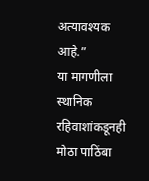अत्यावश्यक आहे.”
या मागणीला स्थानिक रहिवाशांकडूनही मोठा पाठिंबा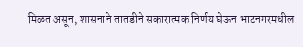मिळत असून, शासनाने तातडीने सकारात्मक निर्णय घेऊन भाटनगरमधील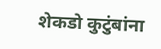शेकडो कुटुंबांना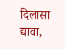दिलासा द्यावा,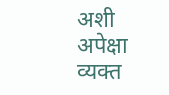अशी अपेक्षा व्यक्त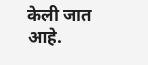केली जात आहे.